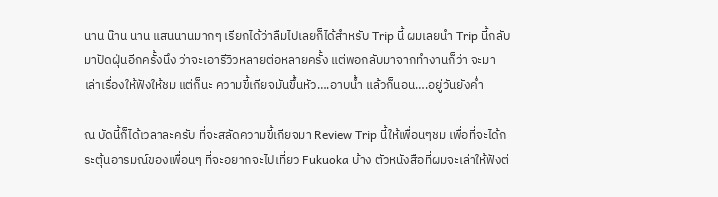นาน น๊าน นาน แสนนานมากๆ เรียกได้ว่าลืมไปเลยก็ได้สำหรับ Trip นี้ ผมเลยนำ Trip นี้กลับมาปัดฝุ่นอีกครั้งนึง ว่าจะเอารีวิวหลายต่อหลายครั้ง แต่พอกลับมาจากทำงานก็ว่า จะมาเล่าเรื่องให้ฟังให้ชม แต่ก็นะ ความขี้เกียจมันขึ้นหัว….อาบน้ำ แล้วก็นอน….อยู่วันยังค่ำ

ณ บัดนี้ก็ได้เวลาละครับ ที่จะสลัดความขี้เกียจมา Review Trip นี้ให้เพื่อนๆชม เพื่อที่จะได้กระตุ้นอารมณ์ของเพื่อนๆ ที่จะอยากจะไปเที่ยว Fukuoka บ้าง ตัวหนังสือที่ผมจะเล่าให้ฟังต่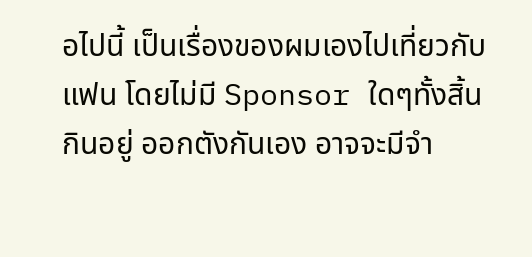อไปนี้ เป็นเรื่องของผมเองไปเที่ยวกับแฟน โดยไม่มี Sponsor ใดๆทั้งสิ้น กินอยู่ ออกตังกันเอง อาจจะมีจำ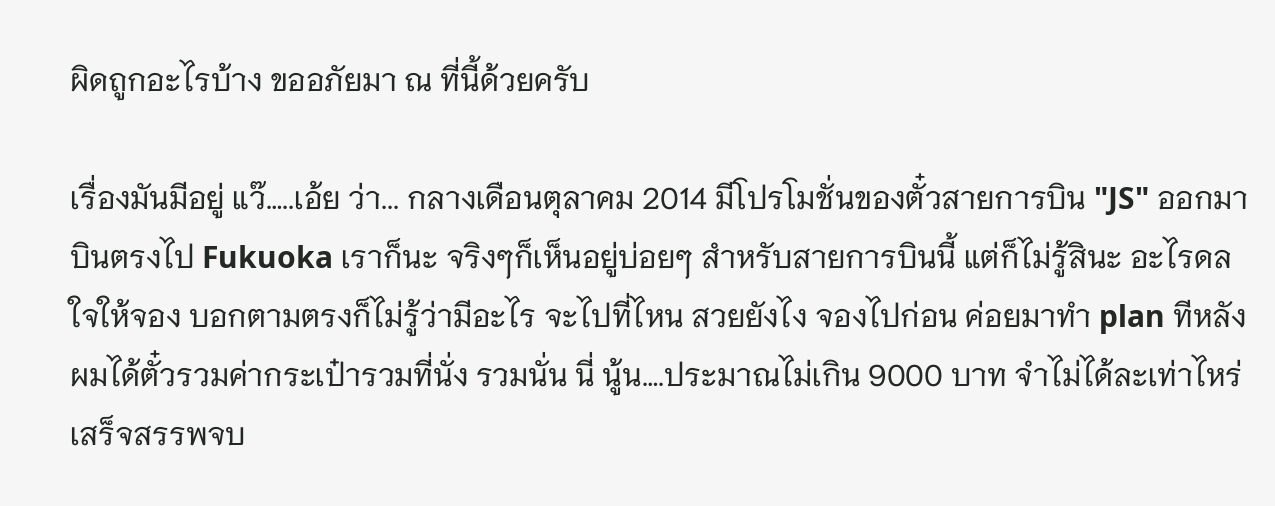ผิดถูกอะไรบ้าง ขออภัยมา ณ ที่นี้ด้วยครับ

เรื่องมันมีอยู่ แว๊…..เอ้ย ว่า... กลางเดือนตุลาคม 2014 มีโปรโมชั่นของตั๋วสายการบิน "JS" ออกมาบินตรงไป Fukuoka เราก็นะ จริงๆก็เห็นอยู่บ่อยๆ สำหรับสายการบินนี้ แต่ก็ไม่รู้สินะ อะไรดลใจให้จอง บอกตามตรงก็ไม่รู้ว่ามีอะไร จะไปที่ไหน สวยยังไง จองไปก่อน ค่อยมาทำ plan ทีหลัง ผมได้ตั๋วรวมค่ากระเป๋ารวมที่นั่ง รวมนั่น นี่ นู้น….ประมาณไม่เกิน 9000 บาท จำไม่ได้ละเท่าไหร่ เสร็จสรรพจบ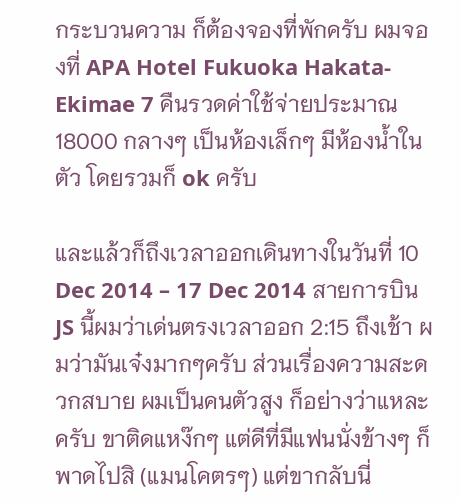กระบวนความ ก็ต้องจองที่พักครับ ผมจองที่ APA Hotel Fukuoka Hakata-Ekimae 7 คืนรวดค่าใช้จ่ายประมาณ 18000 กลางๆ เป็นห้องเล็กๆ มีห้องน้ำในตัว โดยรวมก็ ok ครับ

และแล้วก็ถึงเวลาออกเดินทางในวันที่ 10 Dec 2014 – 17 Dec 2014 สายการบิน JS นี้ผมว่าเด่นตรงเวลาออก 2:15 ถึงเช้า ผมว่ามันเจ๋งมากๆครับ ส่วนเรื่องความสะดวกสบาย ผมเป็นคนตัวสูง ก็อย่างว่าแหละครับ ขาติดแหง๊กๆ แต่ดีที่มีแฟนนั่งข้างๆ ก็พาดไปสิ (แมนโคตรๆ) แต่ขากลับนี่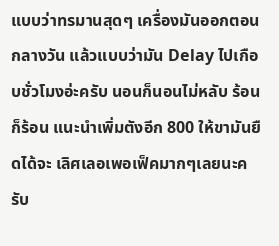แบบว่าทรมานสุดๆ เครื่องมันออกตอนกลางวัน แล้วแบบว่ามัน Delay ไปเกือบชั่วโมงอ่ะครับ นอนก็นอนไม่หลับ ร้อนก็ร้อน แนะนำเพิ่มตังอีก 800 ให้ขามันยืดได้จะ เลิศเลอเพอเฟ็คมากๆเลยนะครับ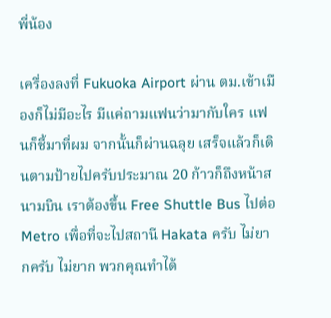พี่น้อง

เครื่องลงที่ Fukuoka Airport ผ่าน ตม.เข้าเมืองก็ไม่มีอะไร มีแค่ถามแฟนว่ามากับใคร แฟนก็ชี้มาที่ผม จากนั้นก็ผ่านฉลุย เสร็จแล้วก็เดินตามป้ายไปครับประมาณ 20 ก้าวก็ถึงหน้าสนามบิน เราต้องขึ้น Free Shuttle Bus ไปต่อ Metro เพื่อที่จะไปสถานี Hakata ครับ ไม่ยากครับ ไม่ยาก พวกคุณทำได้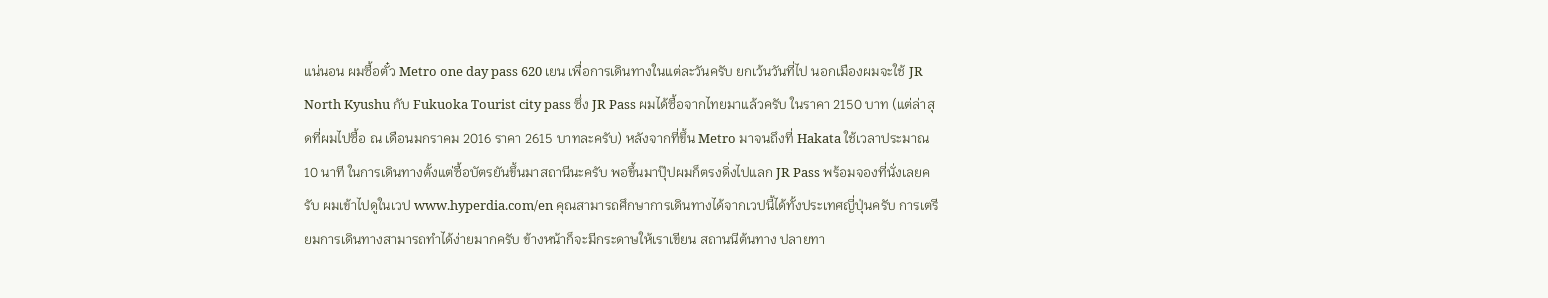แน่นอน ผมซื้อตั๋ว Metro one day pass 620 เยน เพื่อการเดินทางในแต่ละวันครับ ยกเว้นวันที่ไป นอกเมืองผมจะใช้ JR North Kyushu กับ Fukuoka Tourist city pass ซึ่ง JR Pass ผมได้ซื้อจากไทยมาแล้วครับ ในราคา 2150 บาท (แต่ล่าสุดที่ผมไปซื้อ ณ เดือนมกราคม 2016 ราคา 2615 บาทละครับ) หลังจากที่ขึ้น Metro มาจนถึงที่ Hakata ใช้เวลาประมาณ 10 นาที ในการเดินทางตั้งแต่ซื้อบัตรยันขึ้นมาสถานีนะครับ พอขึ้นมาปุ๊ปผมก็ตรงดิ่งไปแลก JR Pass พร้อมจองที่นั่งเลยครับ ผมเข้าไปดูในเวป www.hyperdia.com/en คุณสามารถศึกษาการเดินทางได้จากเวปนี้ได้ทั้งประเทศญี่ปุ่นครับ การเตรียมการเดินทางสามารถทำได้ง่ายมากครับ ข้างหน้าก็จะมีกระดาษให้เราเขียน สถานนีต้นทาง ปลายทา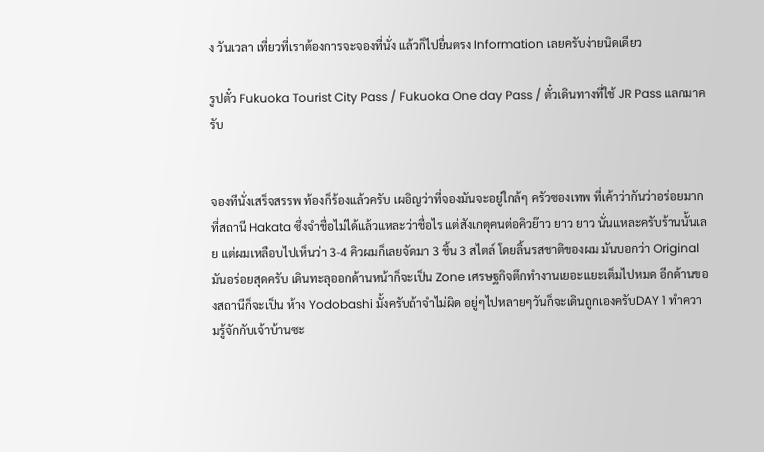ง วันเวลา เที่ยวที่เราต้องการจะจองที่นั่ง แล้วก็ไปยื่นตรง Information เลยครับง่ายนิดเดียว

รูปตั๋ว Fukuoka Tourist City Pass / Fukuoka One day Pass / ตั๋วเดินทางที่ใช้ JR Pass แลกมาครับ


จองทีนั่งเสร็จสรรพ ท้องก็ร้องแล้วครับ เผอิญว่าที่จองมันจะอยู่ใกล้ๆ ครัวซองเทพ ที่เค้าว่ากันว่าอร่อยมากที่สถานี Hakata ซึ่งจำชื่อไม่ได้แล้วแหละว่าชื่อไร แต่สังเกตุคนต่อคิวย๊าว ยาว ยาว นั่นแหละครับร้านนั้นเลย แต่ผมเหลือบไปเห็นว่า 3-4 คิวผมก็เลยจัดมา 3 ชิ้น 3 สไตล์ โดยลิ้นรสชาติของผม มันบอกว่า Original มันอร่อยสุดครับ เดินทะลุออกด้านหน้าก็จะเป็น Zone เศรษฐกิจตึกทำงานเยอะแยะเต็มไปหมด อีกด้านของสถานีก็จะเป็น ห้าง Yodobashi มั้งครับถ้าจำไม่ผิด อยู่ๆไปหลายๆวันก็จะเดินถูกเองครับDAY 1 ทำความรู้จักกับเจ้าบ้านซะ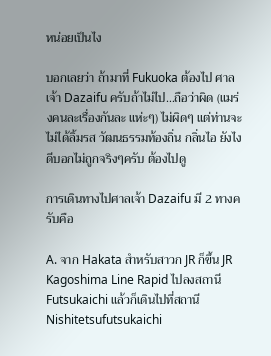หน่อยเป็นไง

บอกเลยว่า ถ้ามาที่ Fukuoka ต้องไป ศาลเจ้า Dazaifu ครับถ้าไม่ไป…ถือว่าผิด (แมร่งคนละเรื่องกันละ แห่ะๆ) ไม่ผิดๆ แต่ท่านจะไม่ได้ลิ้มรส วัฒนธรรมท้องถิ่น กลิ่นไอ ยังไงดีบอกไม่ถูกจริงๆครับ ต้องไปดู

การเดินทางไปศาลเจ้า Dazaifu มี 2 ทางครับคือ

A. จาก Hakata สำหรับสาวก JR ก็ขึ้น JR Kagoshima Line Rapid ไปลงสถานี Futsukaichi แล้วก็เดินไปที่สถานี Nishitetsufutsukaichi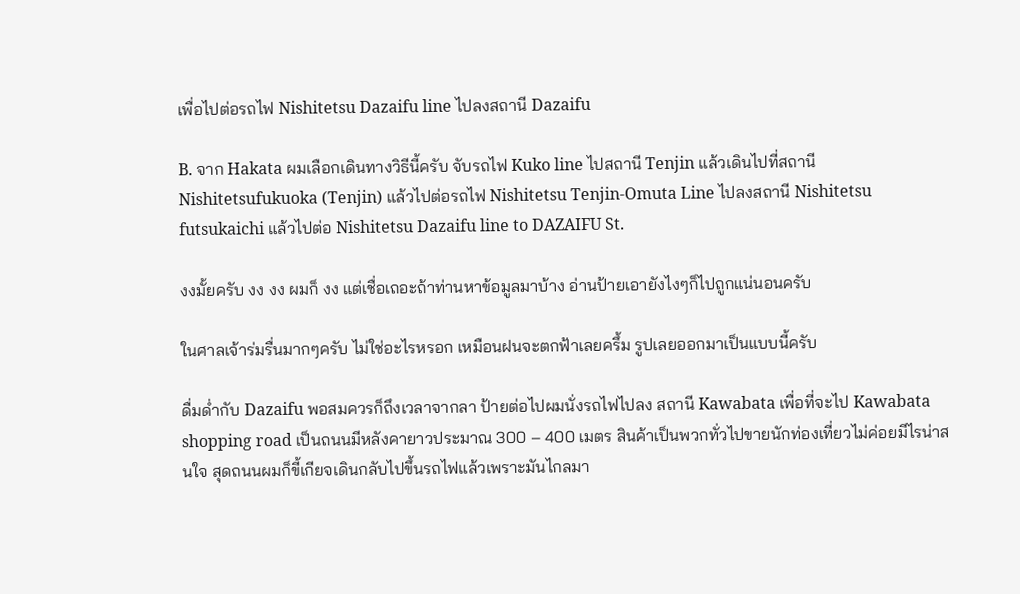เพื่อไปต่อรถไฟ Nishitetsu Dazaifu line ไปลงสถานี Dazaifu

B. จาก Hakata ผมเลือกเดินทางวิธีนี้ครับ จับรถไฟ Kuko line ไปสถานี Tenjin แล้วเดินไปที่สถานี Nishitetsufukuoka (Tenjin) แล้วไปต่อรถไฟ Nishitetsu Tenjin-Omuta Line ไปลงสถานี Nishitetsu futsukaichi แล้วไปต่อ Nishitetsu Dazaifu line to DAZAIFU St.

งงมั้ยครับ งง งง ผมก็ งง แต่เชื่อเถอะถ้าท่านหาข้อมูลมาบ้าง อ่านป้ายเอายังไงๆก็ไปถูกแน่นอนครับ

ในศาลเจ้าร่มรื่นมากๆครับ ไม่ใช่อะไรหรอก เหมือนฝนจะตกฟ้าเลยครึ้ม รูปเลยออกมาเป็นแบบนี้ครับ

ดื่มด่ำกับ Dazaifu พอสมควรก็ถึงเวลาจากลา ป้ายต่อไปผมนั่งรถไฟไปลง สถานี Kawabata เพื่อที่จะไป Kawabata shopping road เป็นถนนมีหลังคายาวประมาณ 300 – 400 เมตร สินค้าเป็นพวกทั่วไปขายนักท่องเที่ยวไม่ค่อยมีไรน่าสนใจ สุดถนนผมก็ขี้เกียจเดินกลับไปขึ้นรถไฟแล้วเพราะมันไกลมา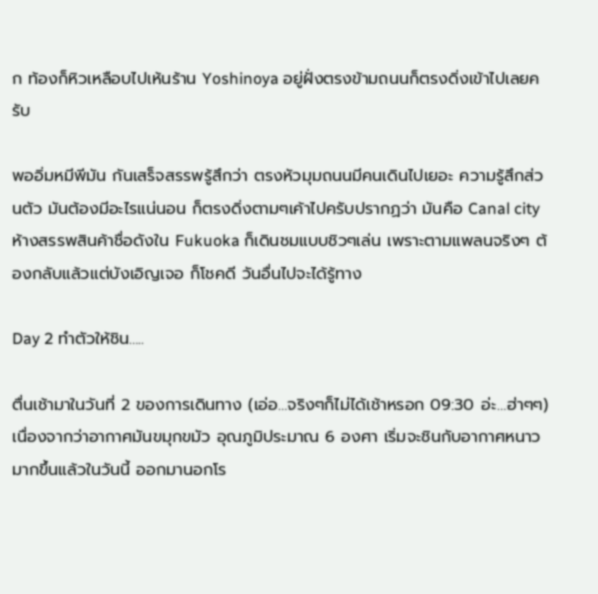ก ท้องก็หิวเหลือบไปเห้นร้าน Yoshinoya อยู่ฝั่งตรงข้ามถนนก็ตรงดิ่งเข้าไปเลยครับ

พออิ่มหมีพีมัน กันเสร็จสรรพรู้สึกว่า ตรงหัวมุมถนนมีคนเดินไปเยอะ ความรู้สึกส่วนตัว มันต้องมีอะไรแน่นอน ก็ตรงดิ่งตามๆเค้าไปครับปรากฏว่า มันคือ Canal city ห้างสรรพสินค้าชื่อดังใน Fukuoka ก็เดินชมแบบชิวๆเล่น เพราะตามแพลนจริงๆ ต้องกลับแล้วแต่บังเอิญเจอ ก็โชคดี วันอื่นไปจะได้รู้ทาง

Day 2 ทำตัวให้ชิน…..

ตื่นเช้ามาในวันที่ 2 ของการเดินทาง (เอ่อ…จริงๆก็ไม่ได้เช้าหรอก 09:30 อ่ะ…ฮ่าๆๆ) เนื่องจากว่าอากาศมันขมุกขมัว อุณภูมิประมาณ 6 องศา เริ่มจะชินกับอากาศหนาวมากขึ้นแล้วในวันนี้ ออกมานอกโร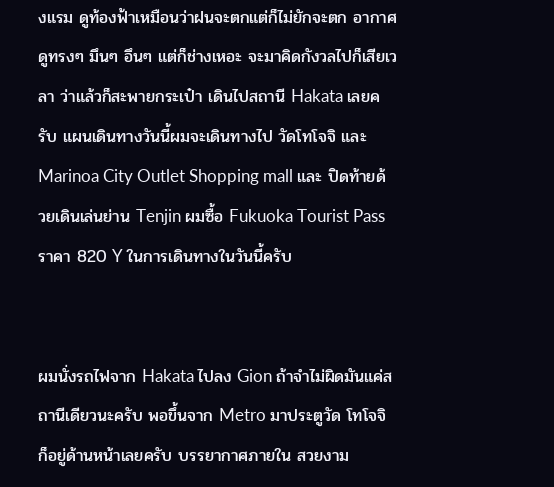งแรม ดูท้องฟ้าเหมือนว่าฝนจะตกแต่ก็ไม่ยักจะตก อากาศดูทรงๆ มึนๆ อึนๆ แต่ก็ช่างเหอะ จะมาคิดกังวลไปก็เสียเวลา ว่าแล้วก็สะพายกระเป๋า เดินไปสถานี Hakata เลยครับ แผนเดินทางวันนี้ผมจะเดินทางไป วัดโทโจจิ และ Marinoa City Outlet Shopping mall และ ปิดท้ายด้วยเดินเล่นย่าน Tenjin ผมซื้อ Fukuoka Tourist Pass ราคา 820 Y ในการเดินทางในวันนี้ครับ


ผมนั่งรถไฟจาก Hakata ไปลง Gion ถ้าจำไม่ผิดมันแค่สถานีเดียวนะครับ พอขึ้นจาก Metro มาประตูวัด โทโจจิ ก็อยู่ด้านหน้าเลยครับ บรรยากาศภายใน สวยงาม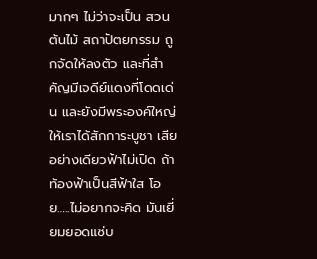มากๆ ไม่ว่าจะเป็น สวน ต้นไม้ สถาปัตยกรรม ถูกจัดให้ลงตัว และที่สำคัญมีเจดีย์แดงที่โดดเด่น และยังมีพระองค์ใหญ่ให้เราได้สักการะบูชา เสียอย่างเดียวฟ้าไม่เปิด ถ้าท้องฟ้าเป็นสีฟ้าใส โอย…..ไม่อยากจะคิด มันเยี่ยมยอดแซ่บ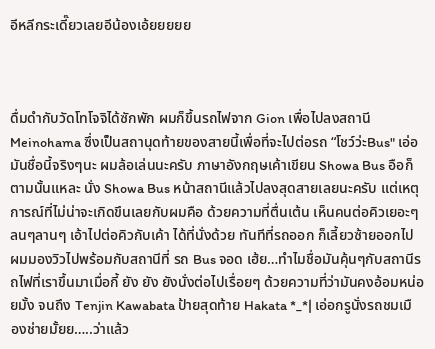อีหลีกระเดี๊ยวเลยอีน้องเอ้ยยยยย



ดื่มดำกับวัดโทโจจิได้ซักพัก ผมก็ขึ้นรถไฟจาก Gion เพื่อไปลงสถานี Meinohama ซึ่งเป็นสถานุดท้ายของสายนี้เพื่อที่จะไปต่อรถ “โชว์ว่ะBus" เอ่อมันชื่อนี้จริงๆนะ ผมล้อเล่นนะครับ ภาษาอังกฤษเค้าเขียน Showa Bus อือก็ตามนั้นแหละ นั่ง Showa Bus หน้าสถานีแล้วไปลงสุดสายเลยนะครับ แต่เหตุการณ์ที่ไม่น่าจะเกิดขึนเลยกับผมคือ ด้วยความที่ตื่นเต้น เห็นคนต่อคิวเยอะๆ ลนๆลานๆ เอ้าไปต่อคิวกับเค้า ได้ที่นั่งด้วย ทันทีที่รถออก ก็เลี้ยวซ้ายออกไป ผมมองวิวไปพร้อมกับสถานีที่ รถ Bus จอด เฮ้ย…ทำไมชื่อมันคุ้นๆกับสถานีรถไฟที่เราขึ้นมาเมื่อกี้ ยัง ยัง ยังนั่งต่อไปเรื่อยๆ ด้วยความที่ว่ามันคงอ้อมหน่อยมั้ง จนถึง Tenjin Kawabata ป้ายสุดท้าย Hakata *_*| เอ่อกรูนั่งรถชมเมืองช่ายมั้ยย…..ว่าแล้ว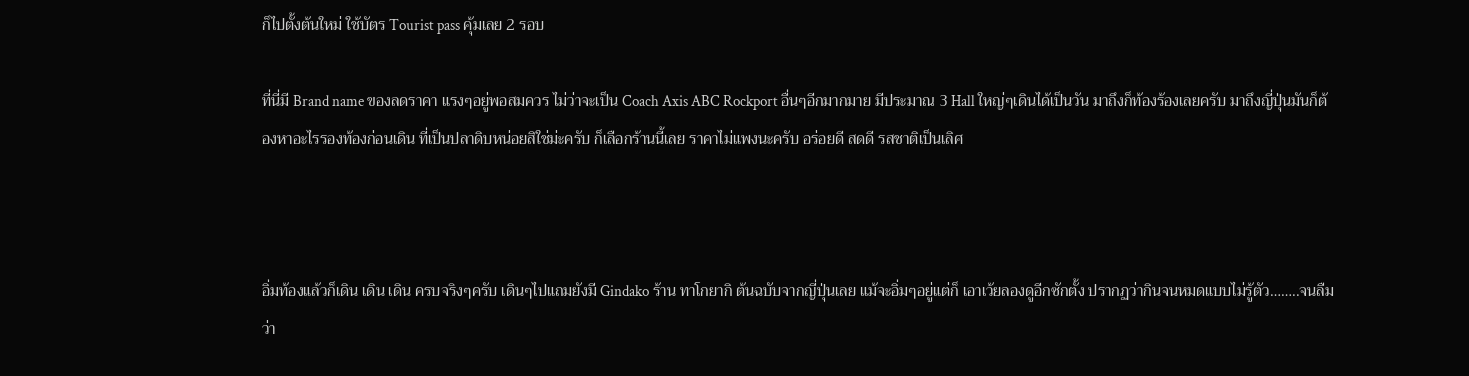ก็ไปตั้งต้นใหม่ ใช้บัตร Tourist pass คุ้มเลย 2 รอบ

ที่นี่มี Brand name ของลดราคา แรงๆอยู่พอสมควร ไม่ว่าจะเป็น Coach Axis ABC Rockport อื่นๆอีกมากมาย มีประมาณ 3 Hall ใหญ่ๆเดินได้เป็นวัน มาถึงก็ท้องร้องเลยครับ มาถึงญี่ปุ่นมันก็ต้องหาอะไรรองท้องก่อนเดิน ที่เป็นปลาดิบหน่อยสิใช่ม่ะครับ ก็เลือกร้านนี้เลย ราคาไม่แพงนะครับ อร่อยดี สดดี รสชาติเป็นเลิศ



อิ่มท้องแล้วก็เดิน เดิน เดิน ครบจริงๆครับ เดินๆไปแถมยังมี Gindako ร้าน ทาโกยากิ ต้นฉบับจากญี่ปุ่นเลย แม้จะอิ่มๆอยู่แต่ก็ เอาเว้ยลองดูอีกซักตั้ง ปรากฏว่ากินจนหมดแบบไม่รู้ตัว……..จนลืมว่า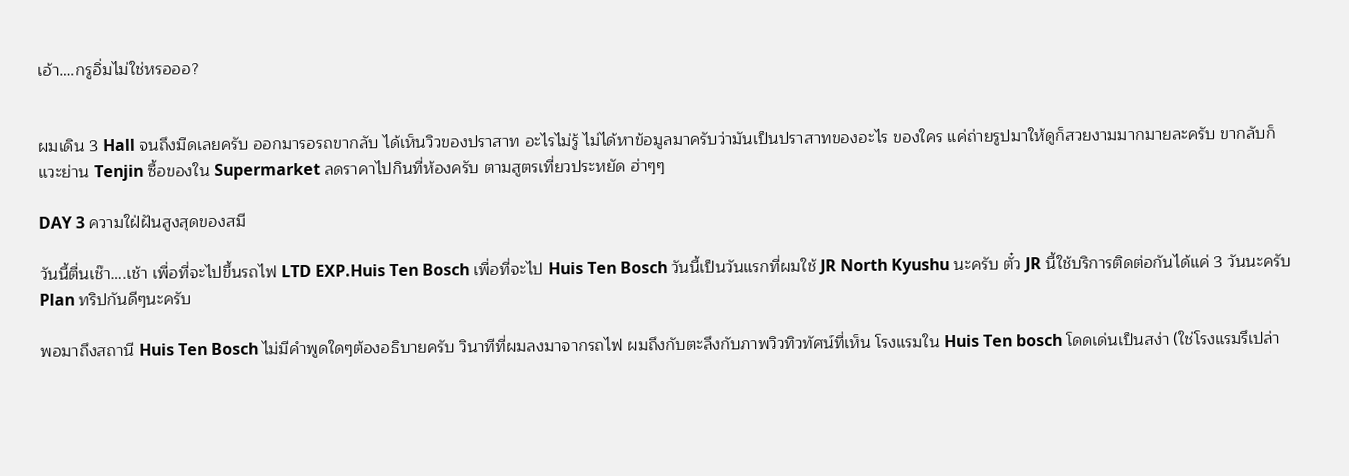เอ้า….กรูอิ่มไม่ใช่หรอออ?


ผมเดิน 3 Hall จนถึงมืดเลยครับ ออกมารอรถขากลับ ได้เห็นวิวของปราสาท อะไรไม่รู้ ไม่ได้หาข้อมูลมาครับว่ามันเป็นปราสาทของอะไร ของใคร แค่ถ่ายรูปมาให้ดูก็สวยงามมากมายละครับ ขากลับก็แวะย่าน Tenjin ซื้อของใน Supermarket ลดราคาไปกินที่ห้องครับ ตามสูตรเที่ยวประหยัด ฮ่าๆๆ

DAY 3 ความใฝ่ฝันสูงสุดของสมี

วันนี้ตื่นเช๊า….เช้า เพื่อที่จะไปขึ้นรถไฟ LTD EXP.Huis Ten Bosch เพื่อที่จะไป Huis Ten Bosch วันนี้เป็นวันแรกที่ผมใช้ JR North Kyushu นะครับ ตั๋ว JR นี้ใช้บริการติดต่อกันได้แค่ 3 วันนะครับ Plan ทริปกันดีๆนะครับ

พอมาถึงสถานี Huis Ten Bosch ไม่มีคำพูดใดๆต้องอธิบายครับ วินาทีที่ผมลงมาจากรถไฟ ผมถึงกับตะลึงกับภาพวิวทิวทัศน์ที่เห็น โรงแรมใน Huis Ten bosch โดดเด่นเป็นสง่า (ใช่โรงแรมรึเปล่า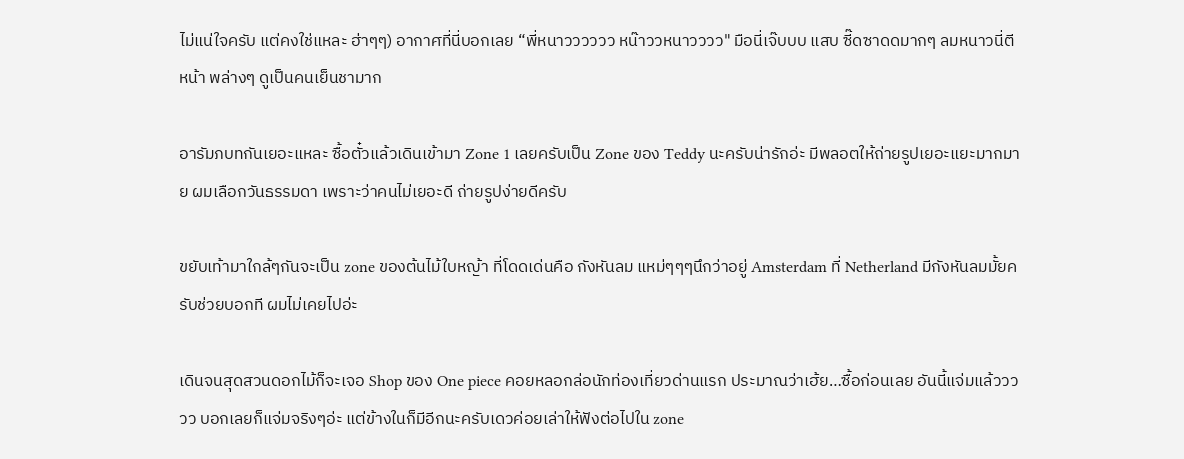ไม่แน่ใจครับ แต่คงใช่แหละ ฮ่าๆๆ) อากาศที่นี่บอกเลย “พี่หนาวววววว หน๊าววหนาวววว" มือนี่เจ๊บบบ แสบ ซี๊ดซาดดมากๆ ลมหนาวนี่ตีหน้า พล่างๆ ดูเป็นคนเย็นชามาก

อารัมภบทกันเยอะแหละ ซื้อตั๋วแล้วเดินเข้ามา Zone 1 เลยครับเป็น Zone ของ Teddy นะครับน่ารักอ่ะ มีพลอตให้ถ่ายรูปเยอะแยะมากมาย ผมเลือกวันธรรมดา เพราะว่าคนไม่เยอะดี ถ่ายรูปง่ายดีครับ

ขยับเท้ามาใกล้ๆกันจะเป็น zone ของต้นไม้ใบหญ้า ที่โดดเด่นคือ กังหันลม แหม่ๆๆๆนึกว่าอยู่ Amsterdam ที่ Netherland มีกังหันลมมั้ยครับช่วยบอกที ผมไม่เคยไปอ่ะ

เดินจนสุดสวนดอกไม้ก็จะเจอ Shop ของ One piece คอยหลอกล่อนักท่องเที่ยวด่านแรก ประมาณว่าเฮ้ย…ซื้อก่อนเลย อันนี้แจ่มแล้ววววว บอกเลยก็แจ่มจริงๆอ่ะ แต่ข้างในก็มีอีกนะครับเดวค่อยเล่าให้ฟังต่อไปใน zone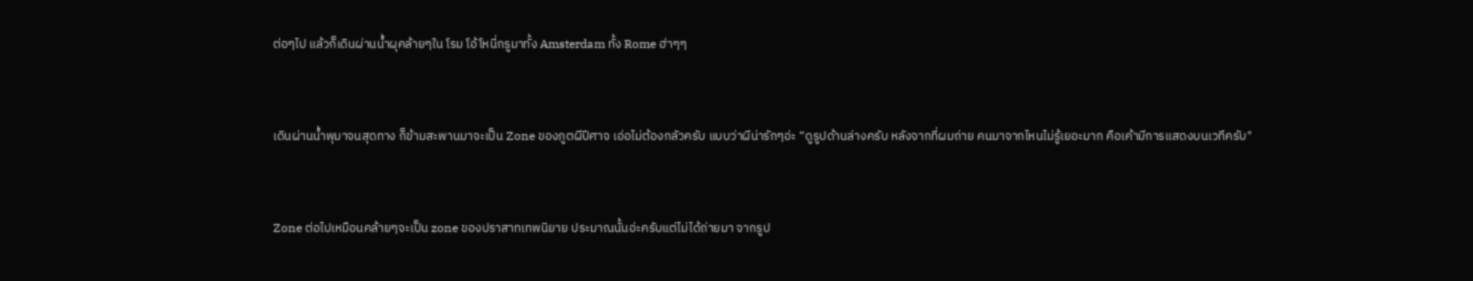ต่อๆไป แล้วก็เดินผ่านน้ำผุคล้ายๆใน โรม โอ้โหนี่กรูมาทั้ง Amsterdam ทั้ง Rome ฮ่าๆๆ


เดินผ่านน้ำพุมาจนสุดทาง ก็ข้ามสะพานมาจะเป็น Zone ของภูตผีปีศาจ เอ่อไม่ต้องกลัวครับ แบบว่าผีน่ารักๆอ่ะ “ดูรูปด้านล่างครับ หลังจากที่ผมถ่าย คนมาจากไหนไม่รู้เยอะมาก คือเค้ามีการแสดงบนเวทีครับ"


Zone ต่อไปเหมือนคล้ายๆจะเป็น zone ของปราสาทเทพนิยาย ประมาณนั้นอ่ะครับแต่ไม่ได้ถ่ายมา จากรูป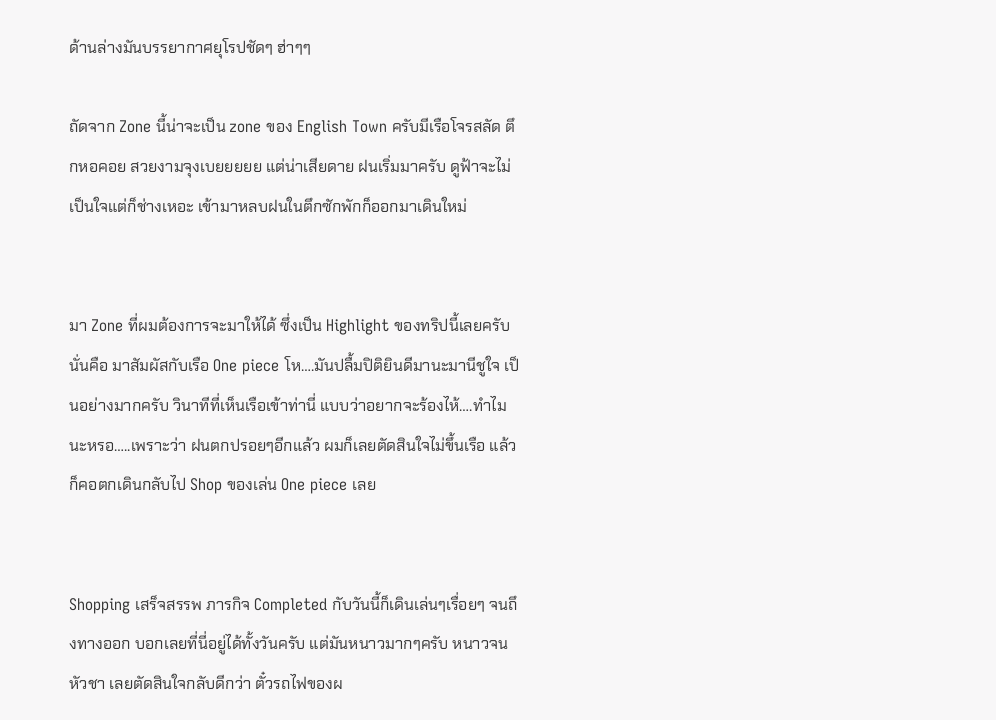ด้านล่างมันบรรยากาศยุโรปชัดๆ ฮ่าๆๆ

ถัดจาก Zone นี้น่าจะเป็น zone ของ English Town ครับมีเรือโจรสลัด ตึกหอคอย สวยงามจุงเบยยยยย แต่น่าเสียดาย ฝนเริ่มมาครับ ดูฟ้าจะไม่เป็นใจแต่ก็ช่างเหอะ เข้ามาหลบฝนในตึกซักพักก็ออกมาเดินใหม่


มา Zone ที่ผมต้องการจะมาให้ได้ ซึ่งเป็น Highlight ของทริปนี้เลยครับนั่นคือ มาสัมผัสกับเรือ One piece โห….มันปลื้มปิติยินดีมานะมานีชูใจ เป็นอย่างมากครับ วินาทีที่เห็นเรือเข้าท่านี่ แบบว่าอยากจะร้องไห้….ทำไมนะหรอ…..เพราะว่า ฝนตกปรอยๆอีกแล้ว ผมก็เลยตัดสินใจไม่ขึ้นเรือ แล้วก็คอตกเดินกลับไป Shop ของเล่น One piece เลย


Shopping เสร็จสรรพ ภารกิจ Completed กับวันนี้ก็เดินเล่นๆเรื่อยๆ จนถึงทางออก บอกเลยที่นี่อยู่ได้ทั้งวันครับ แต่มันหนาวมากๆครับ หนาวจนหัวชา เลยตัดสินใจกลับดีกว่า ตั๋วรถไฟของผ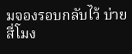มจองรอบกลับไว้ บ่ายสี่โมง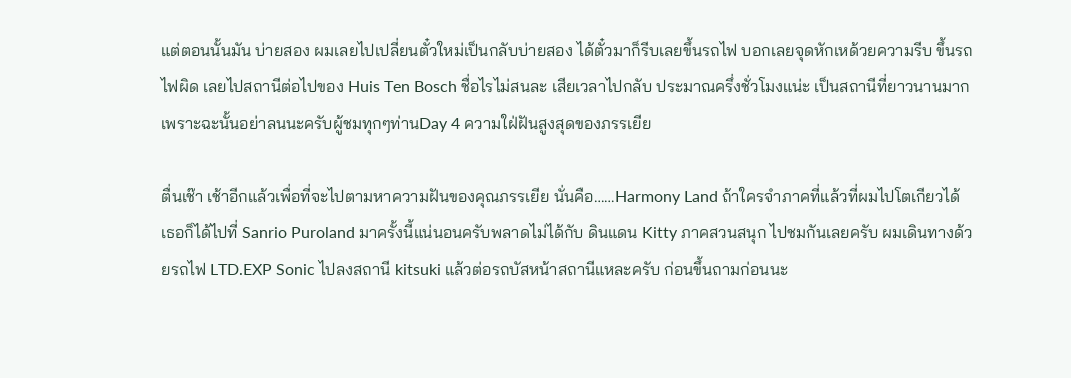แต่ตอนนั้นมัน บ่ายสอง ผมเลยไปเปลี่ยนตั๋วใหม่เป็นกลับบ่ายสอง ได้ตั๋วมาก็รีบเลยขึ้นรถไฟ บอกเลยจุดหักเหด้วยความรีบ ขึ้นรถไฟผิด เลยไปสถานีต่อไปของ Huis Ten Bosch ชื่อไรไม่สนละ เสียเวลาไปกลับ ประมาณครึ่งชั่วโมงแน่ะ เป็นสถานีที่ยาวนานมาก เพราะฉะนั้นอย่าลนนะครับผู้ชมทุกๆท่านDay 4 ความใฝ่ฝันสูงสุดของภรรเยีย

ตื่นเช๊า เช้าอีกแล้วเพื่อที่จะไปตามหาความฝันของคุณภรรเยีย นั่นคือ……Harmony Land ถ้าใครจำภาคที่แล้วที่ผมไปโตเกียวได้ เธอก็ได้ไปที่ Sanrio Puroland มาครั้งนี้แน่นอนครับพลาดไม่ได้กับ ดินแดน Kitty ภาคสวนสนุก ไปชมกันเลยครับ ผมเดินทางด้วยรถไฟ LTD.EXP Sonic ไปลงสถานี kitsuki แล้วต่อรถบัสหน้าสถานีแหละครับ ก่อนขึ้นถามก่อนนะ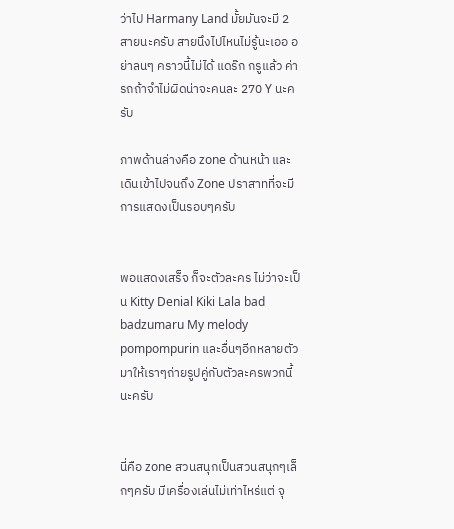ว่าไป Harmany Land มั้ยมันจะมี 2 สายนะครับ สายนึงไปไหนไม่รู้นะเออ อย่าลนๆ คราวนี้ไม่ได้ แดร๊ก กรูแล้ว ค่ารถถ้าจำไม่ผิดน่าจะคนละ 270 Y นะครับ

ภาพด้านล่างคือ zone ด้านหน้า และเดินเข้าไปจนถึง Zone ปราสาทที่จะมีการแสดงเป็นรอบๆครับ


พอแสดงเสร็จ ก็จะตัวละคร ไม่ว่าจะเป็น Kitty Denial Kiki Lala bad badzumaru My melody pompompurin และอื่นๆอีกหลายตัวมาให้เราๆถ่ายรูปคู่กับตัวละครพวกนี้นะครับ


นี่คือ zone สวนสนุกเป็นสวนสนุกๆเล็กๆครับ มีเครื่องเล่นไม่เท่าไหร่แต่ จุ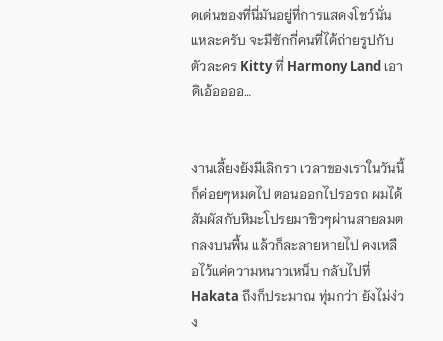ดเด่นของที่นี่มันอยู่ที่การแสดงโชว์นั่นแหละครับ จะมีซักกี่คนที่ได้ถ่ายรูปกับตัวละคร Kitty ที่ Harmony Land เอาดิเอ้ออออ…


งานเลี้ยงยังมีเลิกรา เวลาของเราในวันนี้ก็ค่อยๆหมดไป ตอนออกไปรอรถ ผมได้สัมผัสกับหิมะโปรยมาชิวๆผ่านสายลมตกลงบนพื้น แล้วก็ละลายหายไป คงเหลือไว้แค่ความหนาวเหน็บ กลับไปที่ Hakata ถึงก็ประมาณ ทุ่มกว่า ยังไม่ง่วง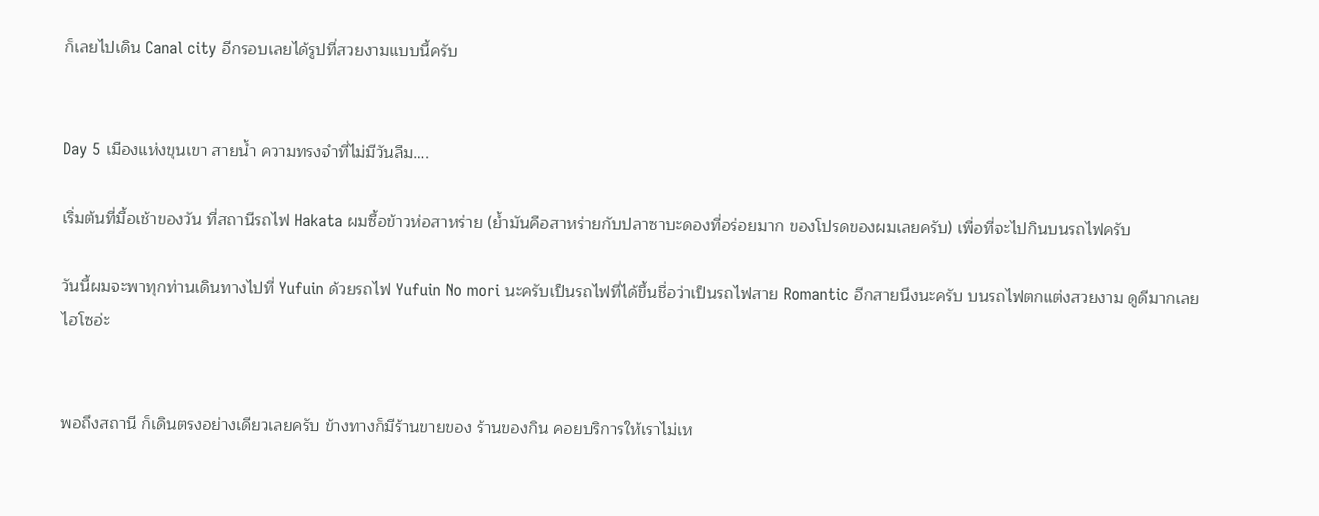ก็เลยไปเดิน Canal city อีกรอบเลยได้รูปที่สวยงามแบบนี้ครับ


Day 5 เมืองแห่งขุนเขา สายน้ำ ความทรงจำที่ไม่มีวันลืม….

เริ่มต้นที่มื้อเช้าของวัน ที่สถานีรถไฟ Hakata ผมซื้อข้าวห่อสาหร่าย (ย้ำมันคือสาหร่ายกับปลาซาบะดองที่อร่อยมาก ของโปรดของผมเลยครับ) เพื่อที่จะไปกินบนรถไฟครับ

วันนี้ผมจะพาทุกท่านเดินทางไปที่ Yufuin ด้วยรถไฟ Yufuin No mori นะครับเป็นรถไฟที่ได้ขึ้นชื่อว่าเป็นรถไฟสาย Romantic อีกสายนึงนะครับ บนรถไฟตกแต่งสวยงาม ดูดีมากเลย ไฮโซอ่ะ


พอถึงสถานี ก็เดินตรงอย่างเดียวเลยครับ ข้างทางก็มีร้านขายของ ร้านของกิน คอยบริการให้เราไม่เห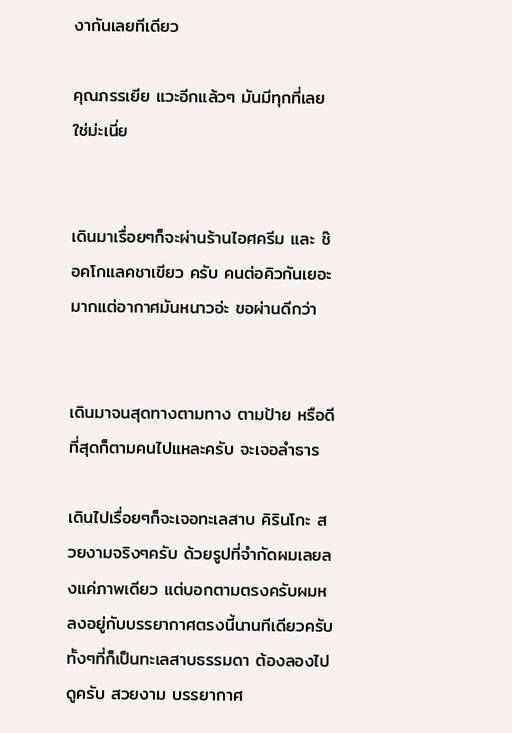งากันเลยทีเดียว

คุณภรรเยีย แวะอีกแล้วๆ มันมีทุกที่เลยใช่ม่ะเนี่ย


เดินมาเรื่อยๆก็จะผ่านร้านไอศครีม และ ช๊อคโกแลคชาเขียว ครับ คนต่อคิวกันเยอะมากแต่อากาศมันหนาวอ่ะ ขอผ่านดีกว่า


เดินมาจนสุดทางตามทาง ตามป้าย หรือดีที่สุดก็ตามคนไปแหละครับ จะเจอลำธาร

เดินไปเรื่อยๆก็จะเจอทะเลสาบ คิรินโกะ สวยงามจริงๆครับ ด้วยรูปที่จำกัดผมเลยลงแค่ภาพเดียว แต่บอกตามตรงครับผมหลงอยู่กับบรรยากาศตรงนี้นานทีเดียวครับ ทั้งๆที่ก็เป็นทะเลสาบธรรมดา ต้องลองไปดูครับ สวยงาม บรรยากาศ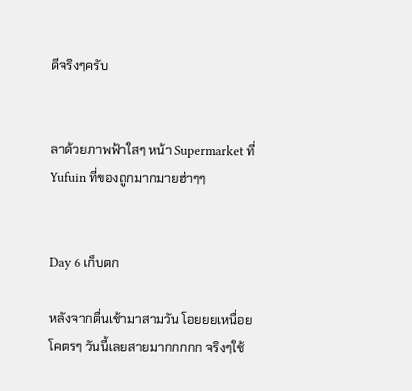ดีจริงๆครับ


ลาด้วยภาพฟ้าใสๆ หน้า Supermarket ที่ Yufuin ที่ของถูกมากมายฮ่าๆๆ


Day 6 เก็บตก

หลังจากตื่นเช้ามาสามวัน โอยยยเหนื่อยโคตรๆ วันนี้เลยสายมากกกกก จริงๆใช้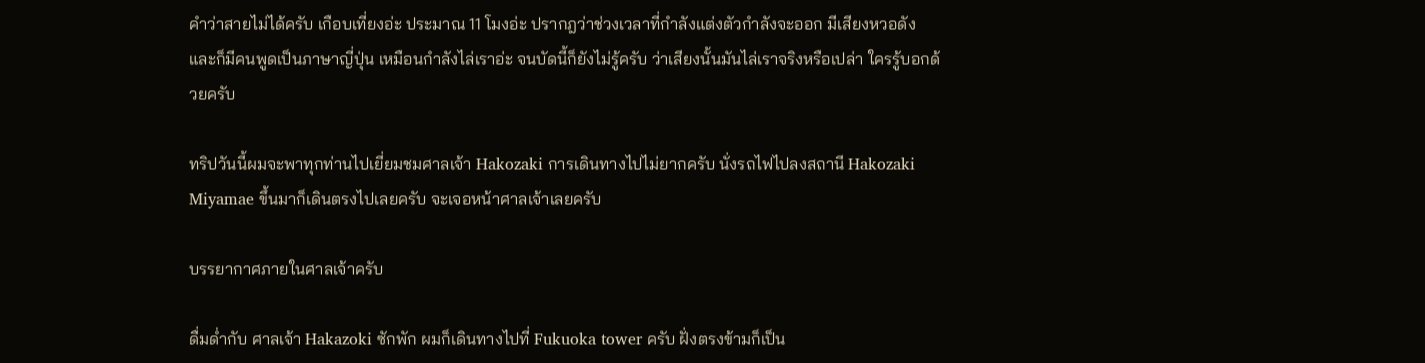คำว่าสายไม่ได้ครับ เกือบเที่ยงอ่ะ ประมาณ 11 โมงอ่ะ ปรากฎว่าช่วงเวลาที่กำลังแต่งตัวกำลังจะออก มีเสียงหวอดัง และก็มีคนพูดเป็นภาษาญี่ปุ่น เหมือนกำลังไล่เราอ่ะ จนบัดนี้ก็ยังไม่รู้ครับ ว่าเสียงนั้นมันไล่เราจริงหรือเปล่า ใครรู้บอกด้วยครับ

ทริปวันนี้ผมจะพาทุกท่านไปเยี่ยมชมศาลเจ้า Hakozaki การเดินทางไปไม่ยากครับ นั่งรถไฟไปลงสถานี Hakozaki Miyamae ขึ้นมาก็เดินตรงไปเลยครับ จะเจอหน้าศาลเจ้าเลยครับ

บรรยากาศภายในศาลเจ้าครับ

ดื่มด่ำกับ ศาลเจ้า Hakazoki ซักพัก ผมก็เดินทางไปที่ Fukuoka tower ครับ ฝั่งตรงข้ามก็เป็น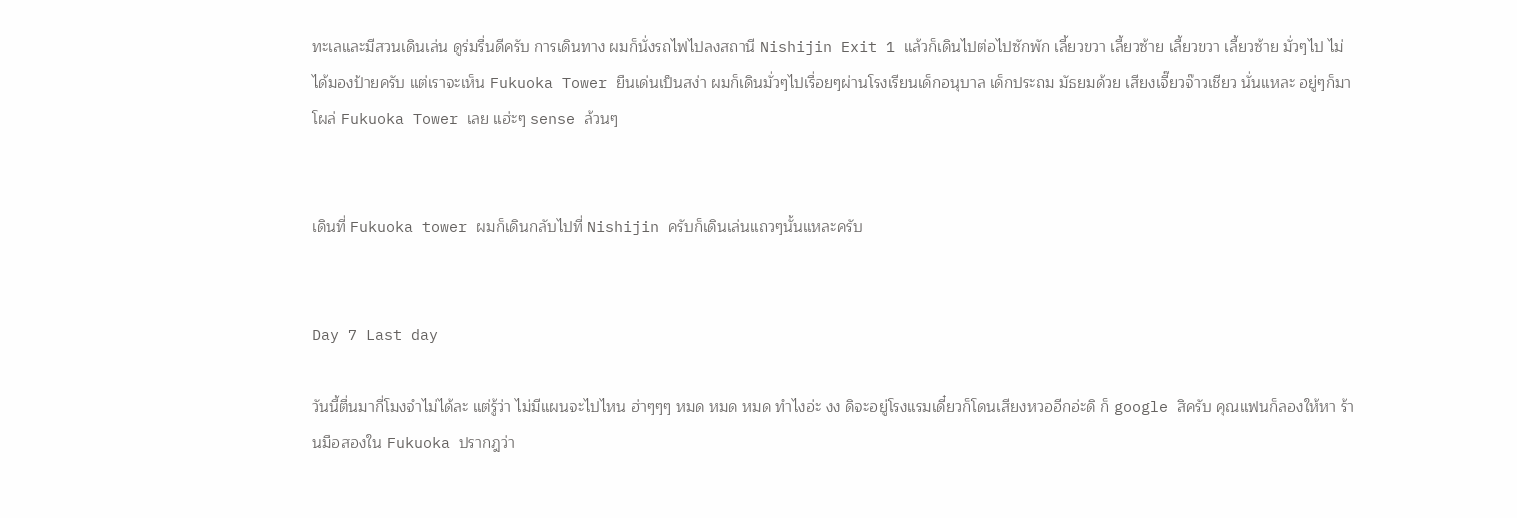ทะเลและมีสวนเดินเล่น ดูร่มรื่นดีครับ การเดินทาง ผมก็นั่งรถไฟไปลงสถานี Nishijin Exit 1 แล้วก็เดินไปต่อไปซักพัก เลี้ยวขวา เลี้ยวซ้าย เลี้ยวขวา เลี้ยวซ้าย มั่วๆไป ไม่ได้มองป้ายครับ แต่เราจะเห็น Fukuoka Tower ยืนเด่นเป็นสง่า ผมก็เดินมั่วๆไปเรื่อยๆผ่านโรงเรียนเด็กอนุบาล เด็กประถม มัธยมด้วย เสียงเจี๊ยวจ๊าวเชียว นั่นแหละ อยู่ๆก็มาโผล่ Fukuoka Tower เลย แฮ่ะๆ sense ล้วนๆ


เดินที่ Fukuoka tower ผมก็เดินกลับไปที่ Nishijin ครับก็เดินเล่นแถวๆนั้นแหละครับ


Day 7 Last day

วันนี้ตื่นมากี่โมงจำไม่ได้ละ แต่รู้ว่า ไม่มีแผนจะไปไหน ฮ่าๆๆๆ หมด หมด หมด ทำไงอ่ะ งง ดิจะอยู่โรงแรมเดี๋ยวก็โดนเสียงหวออีกอ่ะดิ ก็ google สิครับ คุณแฟนก็ลองให้หา ร้านมือสองใน Fukuoka ปรากฎว่า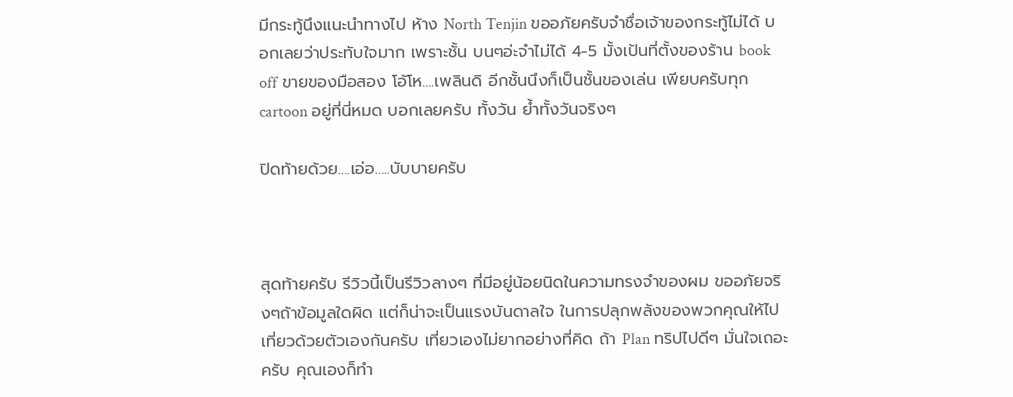มีกระทู้นึงแนะนำทางไป ห้าง North Tenjin ขออภัยครับจำชื่อเจ้าของกระทู้ไม่ได้ บอกเลยว่าประทับใจมาก เพราะชั้น บนๆอ่ะจำไม่ได้ 4-5 มั้งเป้นที่ตั้งของร้าน book off ขายของมือสอง โอ้โห….เพลินดิ อีกชั้นนึงก็เป็นชั้นของเล่น เพียบครับทุก cartoon อยู่ที่นี่หมด บอกเลยครับ ทั้งวัน ย้ำทั้งวันจริงๆ

ปิดท้ายด้วย….เอ่อ…..บับบายครับ



สุดท้ายครับ รีวิวนี้เป็นรีวิวลางๆ ที่มีอยู่น้อยนิดในความทรงจำของผม ขออภัยจริงๆถ้าข้อมูลใดผิด แต่ก็น่าจะเป็นแรงบันดาลใจ ในการปลุกพลังของพวกคุณให้ไปเที่ยวด้วยตัวเองกันครับ เที่ยวเองไม่ยากอย่างที่คิด ถ้า Plan ทริปไปดีๆ มั่นใจเถอะครับ คุณเองก็ทำ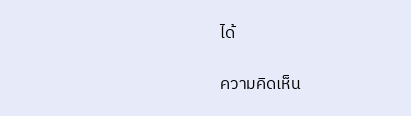ได้

ความคิดเห็น